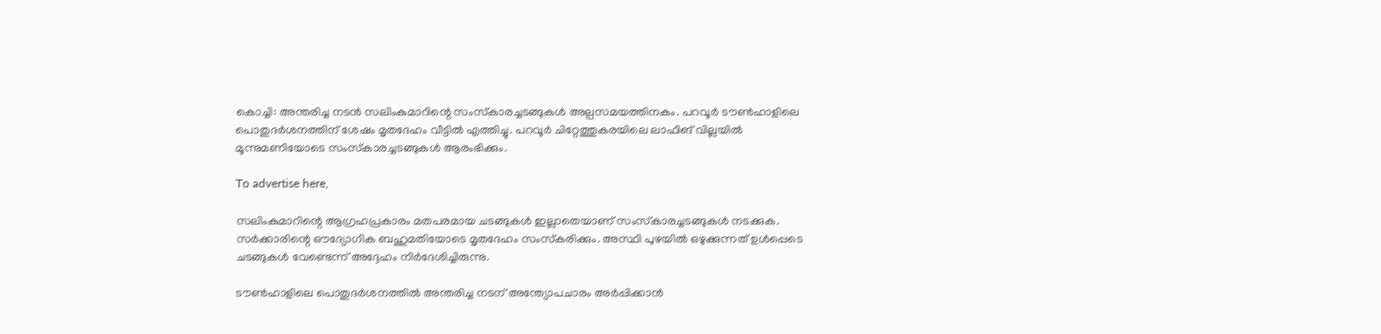കൊച്ചി: അന്തരിച്ച നടൻ സലിംകുമാറിന്റെ സംസ്‌കാരച്ചടങ്ങുകൾ അല്പസമയത്തിനകം. പറവൂർ ടൗൺഹാളിലെ പൊതുദർശനത്തിന് ശേഷം മൃതദേഹം വീട്ടിൽ എത്തിച്ചു. പറവൂർ ചിറ്റേത്തുകരയിലെ ലാഫിങ് വില്ലയിൽ മൂന്നുമണിയോടെ സംസ്‌കാരച്ചടങ്ങുകൾ ആരംഭിക്കും.

To advertise here,

സലിംകുമാറിന്റെ ആഗ്രഹപ്രകാരം മതപരമായ ചടങ്ങുകൾ ഇല്ലാതെയാണ് സംസ്‌കാരച്ചടങ്ങുകൾ നടക്കുക. സർക്കാരിന്റെ ഔദ്യോഗിക ബഹുമതിയോടെ മൃതദേഹം സംസ്‌കരിക്കും. അസ്ഥി പുഴയിൽ ഒഴുക്കുന്നത് ഉൾപ്പെടെ ചടങ്ങുകൾ വേണ്ടെന്ന് അദ്ദേഹം നിർദേശിച്ചിരുന്നു.

ടൗൺഹാളിലെ പൊതുദർശനത്തിൽ അന്തരിച്ച നടന് അന്ത്യോപചാരം അർപ്പിക്കാൻ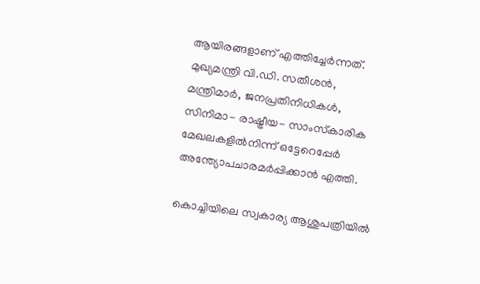ആയിരങ്ങളാണ് എത്തിച്ചേർന്നത്. മുഖ്യമന്ത്രി വി.ഡി. സതീശൻ, മന്ത്രിമാർ, ജനപ്രതിനിധികൾ, സിനിമാ- രാഷ്ട്രീയ- സാംസ്‌കാരിക മേഖലകളിൽനിന്ന് ഒട്ടേറെപ്പേർ അന്ത്യോപചാരമർപ്പിക്കാൻ എത്തി.

കൊച്ചിയിലെ സ്വകാര്യ ആശുപത്രിയിൽ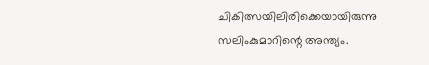ചികിത്സയിലിരിക്കെയായിരുന്നു സലിംകുമാറിന്റെ അന്ത്യം.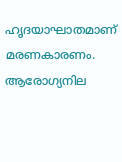ഹൃദയാഘാതമാണ് മരണകാരണം. ആരോഗ്യനില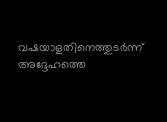വഷയാളതിനെത്തുടർന്ന് അദ്ദേഹത്തെ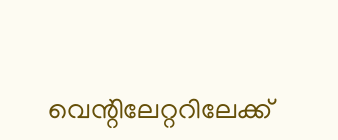വെന്റിലേറ്ററിലേക്ക്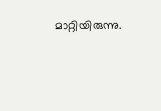മാറ്റിയിരുന്നു.